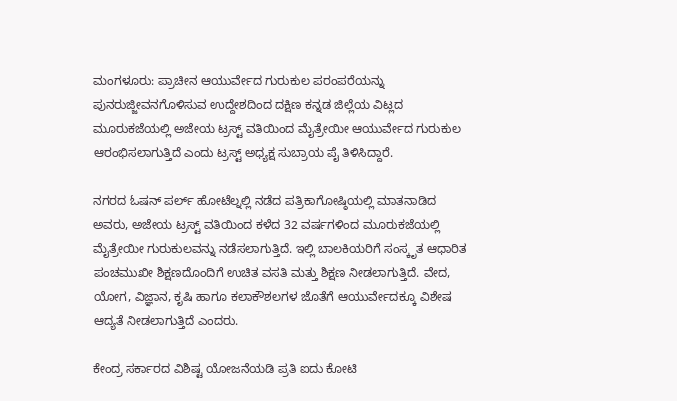ಮಂಗಳೂರು: ಪ್ರಾಚೀನ ಆಯುರ್ವೇದ ಗುರುಕುಲ ಪರಂಪರೆಯನ್ನು ಪುನರುಜ್ಜೀವನಗೊಳಿಸುವ ಉದ್ದೇಶದಿಂದ ದಕ್ಷಿಣ ಕನ್ನಡ ಜಿಲ್ಲೆಯ ವಿಟ್ಲದ ಮೂರುಕಜೆಯಲ್ಲಿ ಅಜೇಯ ಟ್ರಸ್ಟ್ ವತಿಯಿಂದ ಮೈತ್ರೇಯೀ ಆಯುರ್ವೇದ ಗುರುಕುಲ ಆರಂಭಿಸಲಾಗುತ್ತಿದೆ ಎಂದು ಟ್ರಸ್ಟ್ ಅಧ್ಯಕ್ಷ ಸುಬ್ರಾಯ ಪೈ ತಿಳಿಸಿದ್ದಾರೆ.

ನಗರದ ಓಷನ್ ಪರ್ಲ್ ಹೋಟೆಲ್ನಲ್ಲಿ ನಡೆದ ಪತ್ರಿಕಾಗೋಷ್ಠಿಯಲ್ಲಿ ಮಾತನಾಡಿದ ಅವರು, ಅಜೇಯ ಟ್ರಸ್ಟ್ ವತಿಯಿಂದ ಕಳೆದ 32 ವರ್ಷಗಳಿಂದ ಮೂರುಕಜೆಯಲ್ಲಿ ಮೈತ್ರೇಯೀ ಗುರುಕುಲವನ್ನು ನಡೆಸಲಾಗುತ್ತಿದೆ. ಇಲ್ಲಿ ಬಾಲಕಿಯರಿಗೆ ಸಂಸ್ಕೃತ ಆಧಾರಿತ ಪಂಚಮುಖೀ ಶಿಕ್ಷಣದೊಂದಿಗೆ ಉಚಿತ ವಸತಿ ಮತ್ತು ಶಿಕ್ಷಣ ನೀಡಲಾಗುತ್ತಿದೆ. ವೇದ, ಯೋಗ, ವಿಜ್ಞಾನ, ಕೃಷಿ ಹಾಗೂ ಕಲಾಕೌಶಲಗಳ ಜೊತೆಗೆ ಆಯುರ್ವೇದಕ್ಕೂ ವಿಶೇಷ ಆದ್ಯತೆ ನೀಡಲಾಗುತ್ತಿದೆ ಎಂದರು.

ಕೇಂದ್ರ ಸರ್ಕಾರದ ವಿಶಿಷ್ಟ ಯೋಜನೆಯಡಿ ಪ್ರತಿ ಐದು ಕೋಟಿ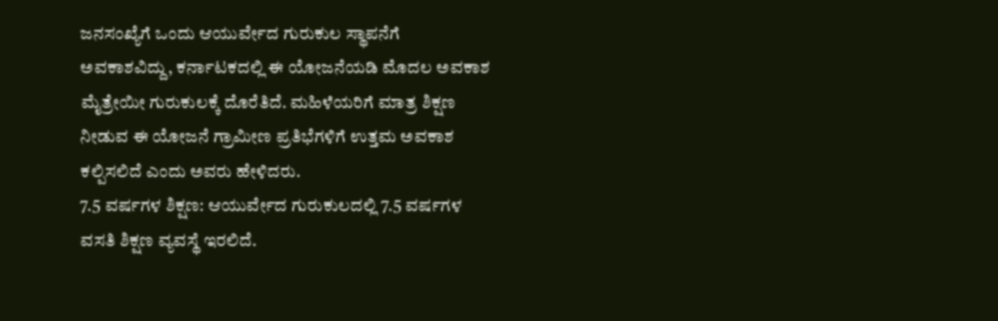ಜನಸಂಖ್ಯೆಗೆ ಒಂದು ಆಯುರ್ವೇದ ಗುರುಕುಲ ಸ್ಥಾಪನೆಗೆ ಅವಕಾಶವಿದ್ದು, ಕರ್ನಾಟಕದಲ್ಲಿ ಈ ಯೋಜನೆಯಡಿ ಮೊದಲ ಅವಕಾಶ ಮೈತ್ರೇಯೀ ಗುರುಕುಲಕ್ಕೆ ದೊರೆತಿದೆ. ಮಹಿಳೆಯರಿಗೆ ಮಾತ್ರ ಶಿಕ್ಷಣ ನೀಡುವ ಈ ಯೋಜನೆ ಗ್ರಾಮೀಣ ಪ್ರತಿಭೆಗಳಿಗೆ ಉತ್ತಮ ಅವಕಾಶ ಕಲ್ಪಿಸಲಿದೆ ಎಂದು ಅವರು ಹೇಳಿದರು.
7.5 ವರ್ಷಗಳ ಶಿಕ್ಷಣ: ಆಯುರ್ವೇದ ಗುರುಕುಲದಲ್ಲಿ 7.5 ವರ್ಷಗಳ ವಸತಿ ಶಿಕ್ಷಣ ವ್ಯವಸ್ಥೆ ಇರಲಿದೆ.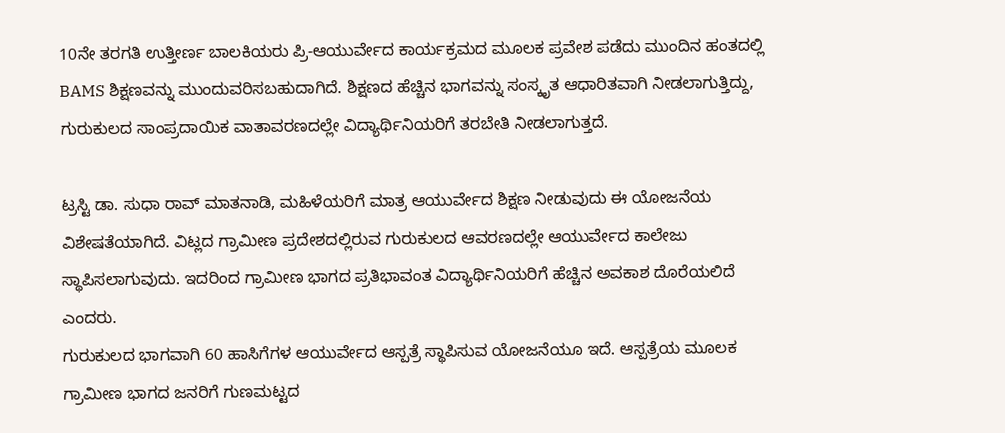10ನೇ ತರಗತಿ ಉತ್ತೀರ್ಣ ಬಾಲಕಿಯರು ಪ್ರಿ-ಆಯುರ್ವೇದ ಕಾರ್ಯಕ್ರಮದ ಮೂಲಕ ಪ್ರವೇಶ ಪಡೆದು ಮುಂದಿನ ಹಂತದಲ್ಲಿ BAMS ಶಿಕ್ಷಣವನ್ನು ಮುಂದುವರಿಸಬಹುದಾಗಿದೆ. ಶಿಕ್ಷಣದ ಹೆಚ್ಚಿನ ಭಾಗವನ್ನು ಸಂಸ್ಕೃತ ಆಧಾರಿತವಾಗಿ ನೀಡಲಾಗುತ್ತಿದ್ದು, ಗುರುಕುಲದ ಸಾಂಪ್ರದಾಯಿಕ ವಾತಾವರಣದಲ್ಲೇ ವಿದ್ಯಾರ್ಥಿನಿಯರಿಗೆ ತರಬೇತಿ ನೀಡಲಾಗುತ್ತದೆ.

ಟ್ರಸ್ಟಿ ಡಾ. ಸುಧಾ ರಾವ್ ಮಾತನಾಡಿ, ಮಹಿಳೆಯರಿಗೆ ಮಾತ್ರ ಆಯುರ್ವೇದ ಶಿಕ್ಷಣ ನೀಡುವುದು ಈ ಯೋಜನೆಯ ವಿಶೇಷತೆಯಾಗಿದೆ. ವಿಟ್ಲದ ಗ್ರಾಮೀಣ ಪ್ರದೇಶದಲ್ಲಿರುವ ಗುರುಕುಲದ ಆವರಣದಲ್ಲೇ ಆಯುರ್ವೇದ ಕಾಲೇಜು ಸ್ಥಾಪಿಸಲಾಗುವುದು. ಇದರಿಂದ ಗ್ರಾಮೀಣ ಭಾಗದ ಪ್ರತಿಭಾವಂತ ವಿದ್ಯಾರ್ಥಿನಿಯರಿಗೆ ಹೆಚ್ಚಿನ ಅವಕಾಶ ದೊರೆಯಲಿದೆ ಎಂದರು.
ಗುರುಕುಲದ ಭಾಗವಾಗಿ 60 ಹಾಸಿಗೆಗಳ ಆಯುರ್ವೇದ ಆಸ್ಪತ್ರೆ ಸ್ಥಾಪಿಸುವ ಯೋಜನೆಯೂ ಇದೆ. ಆಸ್ಪತ್ರೆಯ ಮೂಲಕ ಗ್ರಾಮೀಣ ಭಾಗದ ಜನರಿಗೆ ಗುಣಮಟ್ಟದ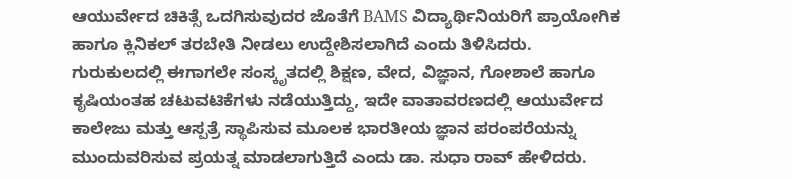ಆಯುರ್ವೇದ ಚಿಕಿತ್ಸೆ ಒದಗಿಸುವುದರ ಜೊತೆಗೆ BAMS ವಿದ್ಯಾರ್ಥಿನಿಯರಿಗೆ ಪ್ರಾಯೋಗಿಕ ಹಾಗೂ ಕ್ಲಿನಿಕಲ್ ತರಬೇತಿ ನೀಡಲು ಉದ್ದೇಶಿಸಲಾಗಿದೆ ಎಂದು ತಿಳಿಸಿದರು.
ಗುರುಕುಲದಲ್ಲಿ ಈಗಾಗಲೇ ಸಂಸ್ಕೃತದಲ್ಲಿ ಶಿಕ್ಷಣ, ವೇದ, ವಿಜ್ಞಾನ, ಗೋಶಾಲೆ ಹಾಗೂ ಕೃಷಿಯಂತಹ ಚಟುವಟಿಕೆಗಳು ನಡೆಯುತ್ತಿದ್ದು, ಇದೇ ವಾತಾವರಣದಲ್ಲಿ ಆಯುರ್ವೇದ ಕಾಲೇಜು ಮತ್ತು ಆಸ್ಪತ್ರೆ ಸ್ಥಾಪಿಸುವ ಮೂಲಕ ಭಾರತೀಯ ಜ್ಞಾನ ಪರಂಪರೆಯನ್ನು ಮುಂದುವರಿಸುವ ಪ್ರಯತ್ನ ಮಾಡಲಾಗುತ್ತಿದೆ ಎಂದು ಡಾ. ಸುಧಾ ರಾವ್ ಹೇಳಿದರು.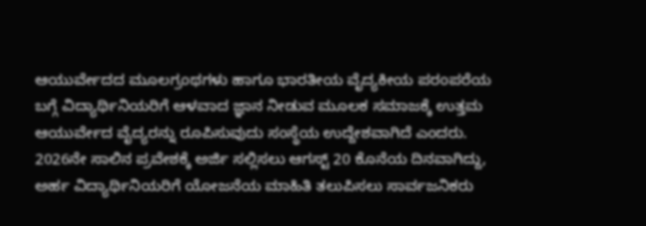ಆಯುರ್ವೇದದ ಮೂಲಗ್ರಂಥಗಳು ಹಾಗೂ ಭಾರತೀಯ ವೈದ್ಯಕೀಯ ಪರಂಪರೆಯ ಬಗ್ಗೆ ವಿದ್ಯಾರ್ಥಿನಿಯರಿಗೆ ಆಳವಾದ ಜ್ಞಾನ ನೀಡುವ ಮೂಲಕ ಸಮಾಜಕ್ಕೆ ಉತ್ತಮ ಆಯುರ್ವೇದ ವೈದ್ಯರನ್ನು ರೂಪಿಸುವುದು ಸಂಸ್ಥೆಯ ಉದ್ದೇಶವಾಗಿದೆ ಎಂದರು.
2026ನೇ ಸಾಲಿನ ಪ್ರವೇಶಕ್ಕೆ ಅರ್ಜಿ ಸಲ್ಲಿಸಲು ಆಗಸ್ಟ್ 20 ಕೊನೆಯ ದಿನವಾಗಿದ್ದು, ಅರ್ಹ ವಿದ್ಯಾರ್ಥಿನಿಯರಿಗೆ ಯೋಜನೆಯ ಮಾಹಿತಿ ತಲುಪಿಸಲು ಸಾರ್ವಜನಿಕರು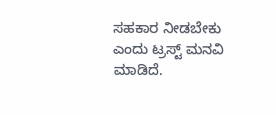ಸಹಕಾರ ನೀಡಬೇಕು ಎಂದು ಟ್ರಸ್ಟ್ ಮನವಿ ಮಾಡಿದೆ.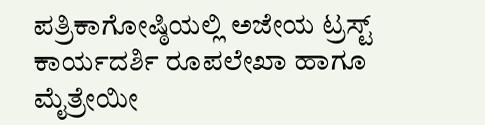ಪತ್ರಿಕಾಗೋಷ್ಠಿಯಲ್ಲಿ ಅಜೇಯ ಟ್ರಸ್ಟ್ ಕಾರ್ಯದರ್ಶಿ ರೂಪಲೇಖಾ ಹಾಗೂ ಮೈತ್ರೇಯೀ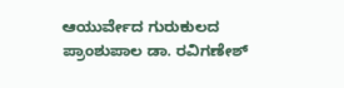ಆಯುರ್ವೇದ ಗುರುಕುಲದ ಪ್ರಾಂಶುಪಾಲ ಡಾ. ರವಿಗಣೇಶ್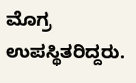ಮೊಗ್ರ ಉಪಸ್ಥಿತರಿದ್ದರು.